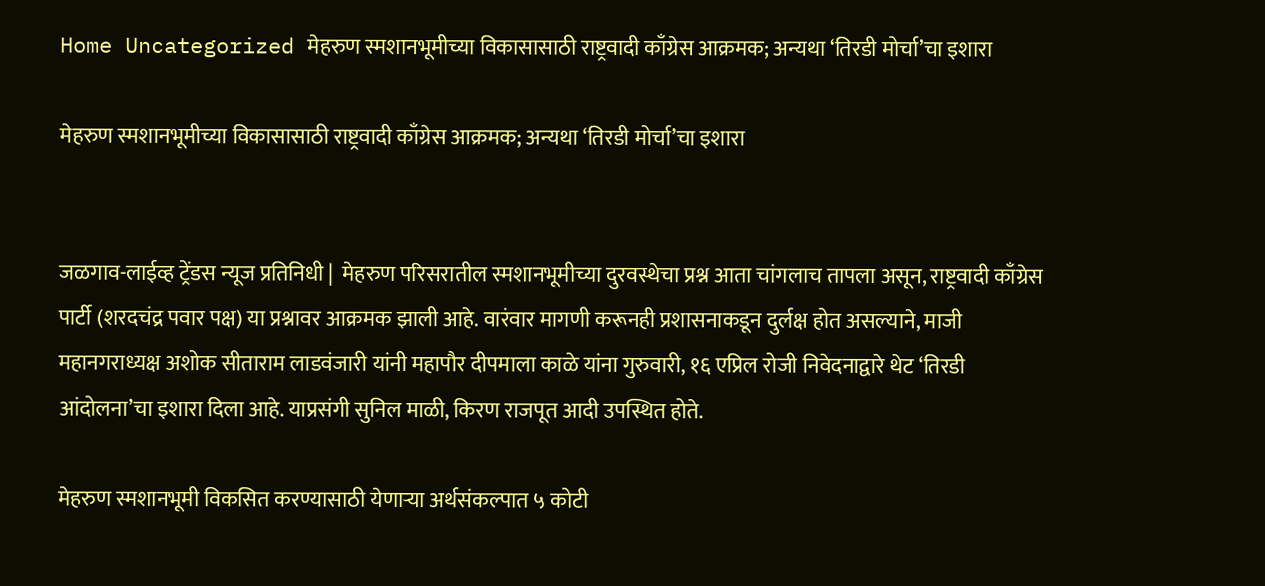Home Uncategorized मेहरुण स्मशानभूमीच्या विकासासाठी राष्ट्रवादी काँग्रेस आक्रमक; अन्यथा ‘तिरडी मोर्चा’चा इशारा

मेहरुण स्मशानभूमीच्या विकासासाठी राष्ट्रवादी काँग्रेस आक्रमक; अन्यथा ‘तिरडी मोर्चा’चा इशारा


जळगाव-लाईव्ह ट्रेंडस न्यूज प्रतिनिधी |  मेहरुण परिसरातील स्मशानभूमीच्या दुरवस्थेचा प्रश्न आता चांगलाच तापला असून, राष्ट्रवादी काँग्रेस पार्टी (शरदचंद्र पवार पक्ष) या प्रश्नावर आक्रमक झाली आहे. वारंवार मागणी करूनही प्रशासनाकडून दुर्लक्ष होत असल्याने, माजी महानगराध्यक्ष अशोक सीताराम लाडवंजारी यांनी महापौर दीपमाला काळे यांना गुरुवारी, १६ एप्रिल रोजी निवेदनाद्वारे थेट ‘तिरडी आंदोलना’चा इशारा दिला आहे. याप्रसंगी सुनिल माळी, किरण राजपूत आदी उपस्थित होते.

मेहरुण स्मशानभूमी विकसित करण्यासाठी येणाऱ्या अर्थसंकल्पात ५ कोटी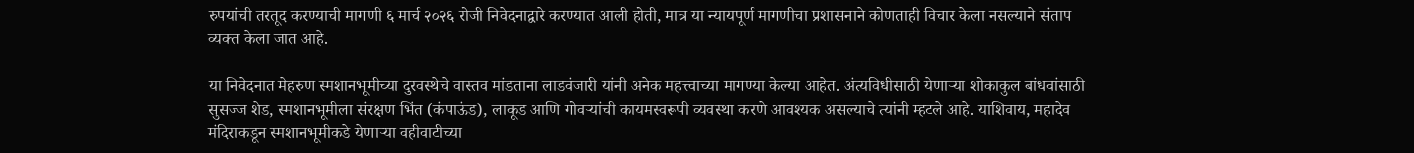रुपयांची तरतूद करण्याची मागणी ६ मार्च २०२६ रोजी निवेदनाद्वारे करण्यात आली होती, मात्र या न्यायपूर्ण मागणीचा प्रशासनाने कोणताही विचार केला नसल्याने संताप व्यक्त केला जात आहे.

या निवेदनात मेहरुण स्मशानभूमीच्या दुरवस्थेचे वास्तव मांडताना लाडवंजारी यांनी अनेक महत्त्वाच्या मागण्या केल्या आहेत. अंत्यविधीसाठी येणाऱ्या शोकाकुल बांधवांसाठी सुसज्ज शेड, स्मशानभूमीला संरक्षण भिंत (कंपाऊंड), लाकूड आणि गोवऱ्यांची कायमस्वरूपी व्यवस्था करणे आवश्यक असल्याचे त्यांनी म्हटले आहे. याशिवाय, महादेव मंदिराकडून स्मशानभूमीकडे येणाऱ्या वहीवाटीच्या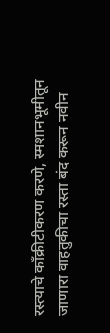रस्त्याचे काँक्रीटीकरण करणे, स्मशानभूमीतून जाणारा वाहतुकीचा रस्ता बंद करून नवीन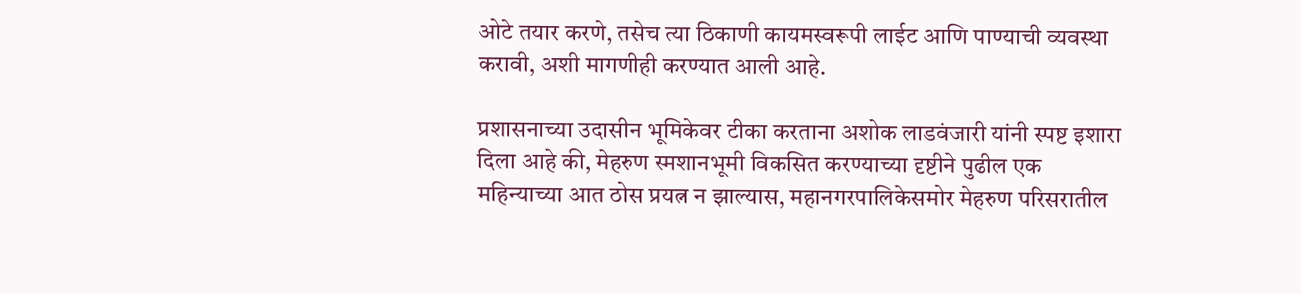ओटे तयार करणे, तसेच त्या ठिकाणी कायमस्वरूपी लाईट आणि पाण्याची व्यवस्था करावी, अशी मागणीही करण्यात आली आहे.

प्रशासनाच्या उदासीन भूमिकेवर टीका करताना अशोक लाडवंजारी यांनी स्पष्ट इशारा दिला आहे की, मेहरुण स्मशानभूमी विकसित करण्याच्या दृष्टीने पुढील एक महिन्याच्या आत ठोस प्रयत्न न झाल्यास, महानगरपालिकेसमोर मेहरुण परिसरातील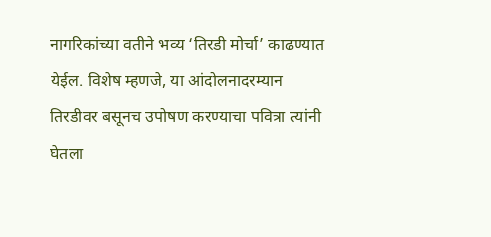नागरिकांच्या वतीने भव्य ‘तिरडी मोर्चा’ काढण्यात येईल. विशेष म्हणजे, या आंदोलनादरम्यान तिरडीवर बसूनच उपोषण करण्याचा पवित्रा त्यांनी घेतला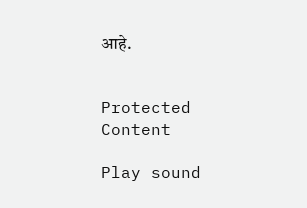आहे.


Protected Content

Play sound